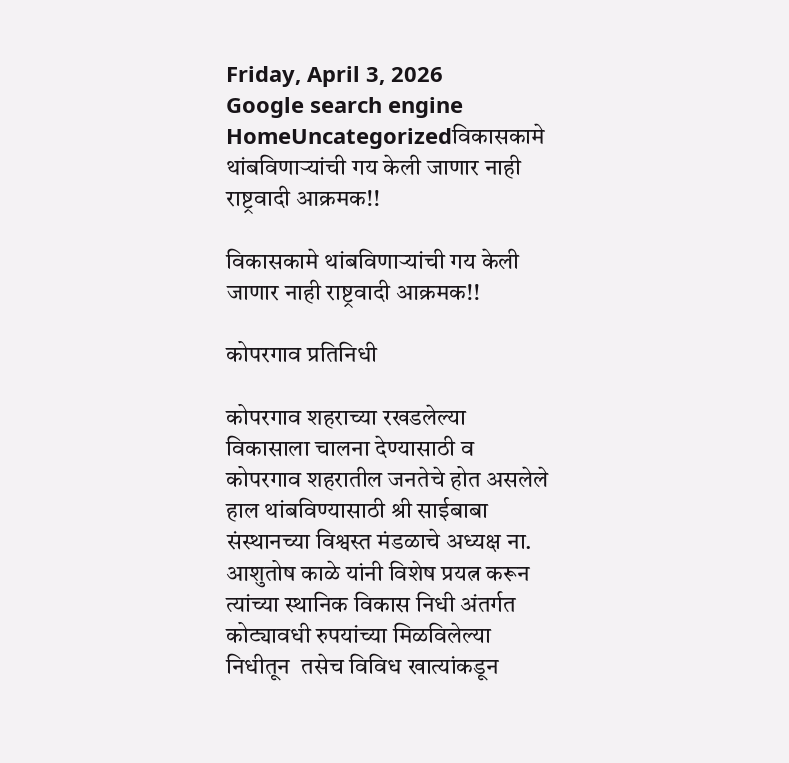Friday, April 3, 2026
Google search engine
HomeUncategorizedविकासकामे थांबविणाऱ्यांची गय केली जाणार नाही राष्ट्रवादी आक्रमक!!

विकासकामे थांबविणाऱ्यांची गय केली जाणार नाही राष्ट्रवादी आक्रमक!!

कोपरगाव प्रतिनिधी

कोपरगाव शहराच्या रखडलेल्या विकासाला चालना देण्यासाठी व कोपरगाव शहरातील जनतेचे होत असलेले हाल थांबविण्यासाठी श्री साईबाबा संस्थानच्या विश्वस्त मंडळाचे अध्यक्ष ना. आशुतोष काळे यांनी विशेष प्रयत्न करून त्यांच्या स्थानिक विकास निधी अंतर्गत कोट्यावधी रुपयांच्या मिळविलेल्या निधीतून  तसेच विविध खात्यांकडून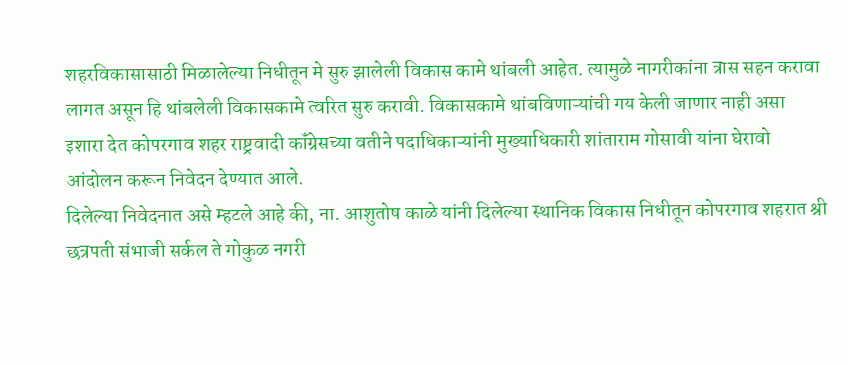शहरविकासासाठी मिळालेल्या निधीतून मे सुरु झालेली विकास कामे थांबली आहेत. त्यामुळे नागरीकांना त्रास सहन करावा लागत असून हि थांबलेली विकासकामे त्वरित सुरु करावी. विकासकामे थांबविणाऱ्यांची गय केली जाणार नाही असा इशारा देत कोपरगाव शहर राष्ट्रवादी कॉंग्रेसच्या वतीने पदाधिकाऱ्यांनी मुख्याधिकारी शांताराम गोसावी यांना घेरावो आंदोलन करून निवेदन देण्यात आले.
दिलेल्या निवेदनात असे म्हटले आहे की, ना. आशुतोष काळे यांनी दिलेल्या स्थानिक विकास निधीतून कोपरगाव शहरात श्री छत्रपती संभाजी सर्कल ते गोकुळ नगरी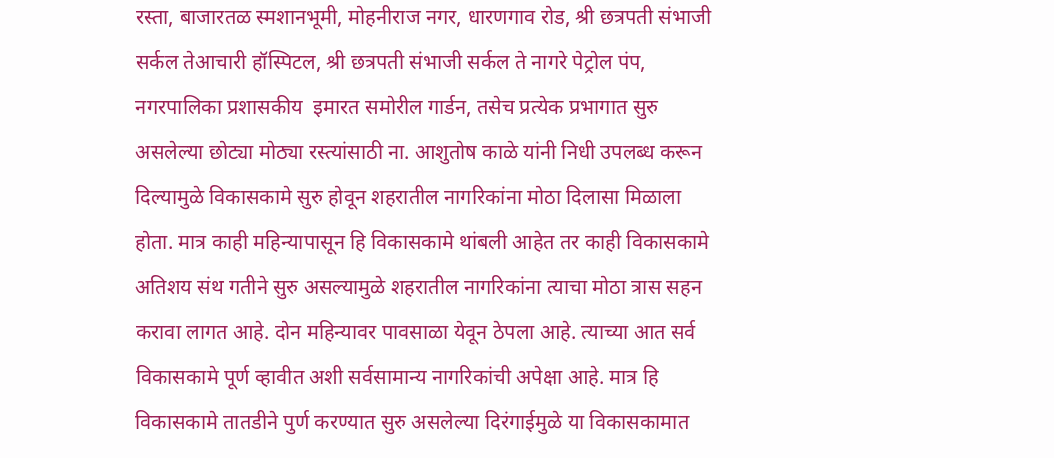रस्ता, बाजारतळ स्मशानभूमी, मोहनीराज नगर, धारणगाव रोड, श्री छत्रपती संभाजी सर्कल तेआचारी हॉस्पिटल, श्री छत्रपती संभाजी सर्कल ते नागरे पेट्रोल पंप, नगरपालिका प्रशासकीय  इमारत समोरील गार्डन, तसेच प्रत्येक प्रभागात सुरु असलेल्या छोट्या मोठ्या रस्त्यांसाठी ना. आशुतोष काळे यांनी निधी उपलब्ध करून दिल्यामुळे विकासकामे सुरु होवून शहरातील नागरिकांना मोठा दिलासा मिळाला होता. मात्र काही महिन्यापासून हि विकासकामे थांबली आहेत तर काही विकासकामे अतिशय संथ गतीने सुरु असल्यामुळे शहरातील नागरिकांना त्याचा मोठा त्रास सहन करावा लागत आहे. दोन महिन्यावर पावसाळा येवून ठेपला आहे. त्याच्या आत सर्व विकासकामे पूर्ण व्हावीत अशी सर्वसामान्य नागरिकांची अपेक्षा आहे. मात्र हि विकासकामे तातडीने पुर्ण करण्यात सुरु असलेल्या दिरंगाईमुळे या विकासकामात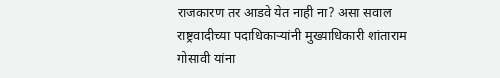राजकारण तर आडवे येत नाही ना? असा सवाल राष्ट्रवादीच्या पदाधिकाऱ्यांनी मुख्याधिकारी शांताराम गोसावी यांना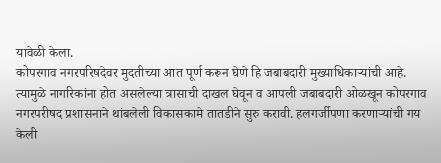यावेळी केला.
कोपरगाव नगरपरिषदेवर मुदतीच्या आत पूर्ण करून घेणे हि जबाबदारी मुख्याधिकाऱ्यांची आहे. त्यामुळे नागरिकांना होत असलेल्या त्रासाची दाखल घेवून व आपली जबाबदारी ओळखून कोपरगाव नगरपरीषद प्रशासनाने थांबलेली विकासकामे तातडीने सुरु करावी. हलगर्जीपणा करणाऱ्यांची गय केली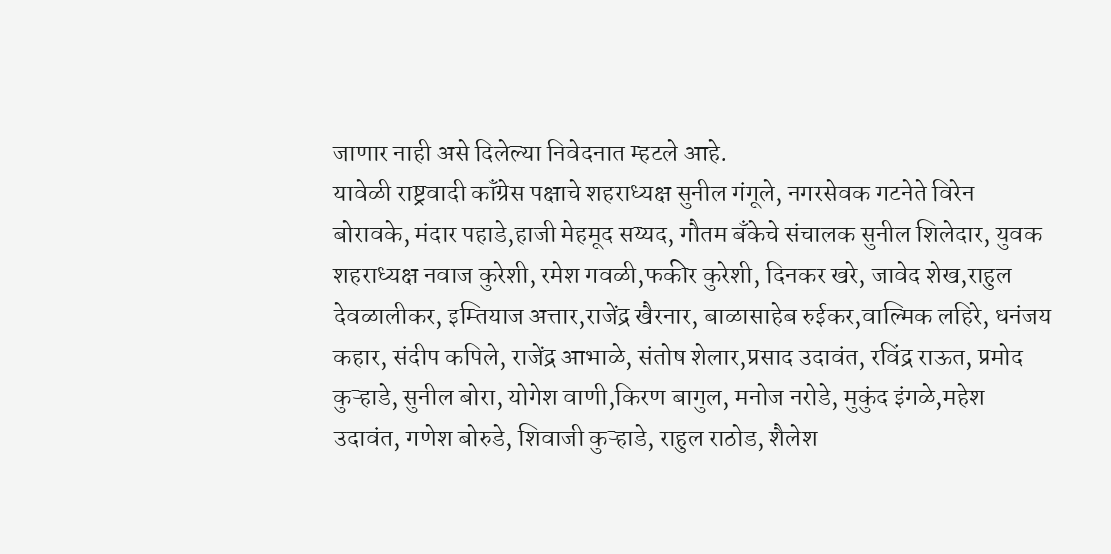जाणार नाही असे दिलेल्या निवेदनात म्हटले आहे.
यावेळी राष्ट्रवादी कॉंग्रेस पक्षाचे शहराध्यक्ष सुनील गंगूले, नगरसेवक गटनेते विरेन बोरावके, मंदार पहाडे,हाजी मेहमूद सय्यद, गौतम बँकेचे संचालक सुनील शिलेदार, युवक शहराध्यक्ष नवाज कुरेशी, रमेश गवळी,फकीर कुरेशी, दिनकर खरे, जावेद शेख,राहुल देवळालीकर, इम्तियाज अत्तार,राजेंद्र खैरनार, बाळासाहेब रुईकर,वाल्मिक लहिरे, धनंजय कहार, संदीप कपिले, राजेंद्र आभाळे, संतोष शेलार,प्रसाद उदावंत, रविंद्र राऊत, प्रमोद कुऱ्हाडे, सुनील बोरा, योगेश वाणी,किरण बागुल, मनोज नरोडे, मुकुंद इंगळे,महेश उदावंत, गणेश बोरुडे, शिवाजी कुऱ्हाडे, राहुल राठोड, शैलेश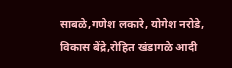साबळे,गणेश लकारे, योगेश नरोडे, विकास बेंद्रे,रोहित खंडागळे आदी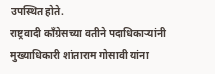उपस्थित होते.
राष्ट्रवादी कॉंग्रेसच्या वतीने पदाधिकाऱ्यांनी मुख्याधिकारी शांताराम गोसावी यांना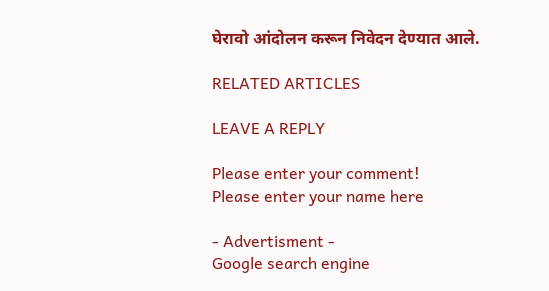घेरावो आंदोलन करून निवेदन देण्यात आले.

RELATED ARTICLES

LEAVE A REPLY

Please enter your comment!
Please enter your name here

- Advertisment -
Google search engine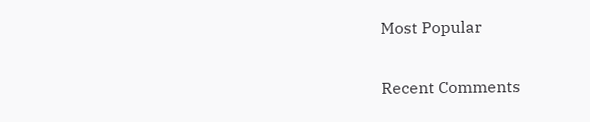Most Popular

Recent Comments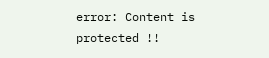error: Content is protected !!